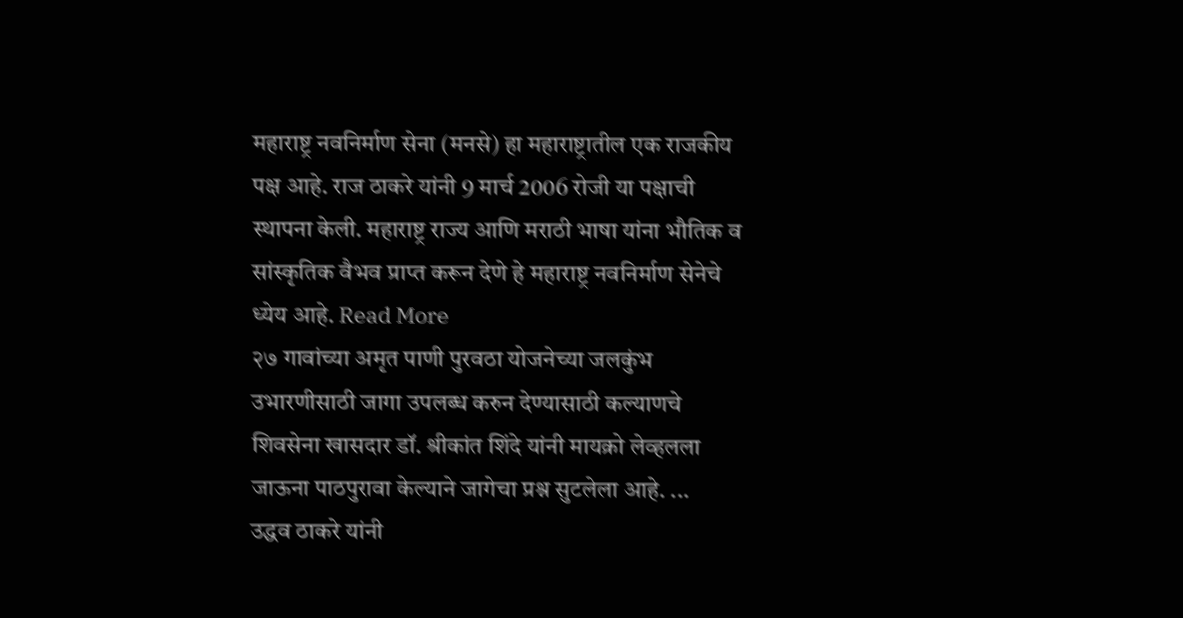महाराष्ट्र नवनिर्माण सेना (मनसे) हा महाराष्ट्रातील एक राजकीय पक्ष आहे. राज ठाकरे यांनी 9 मार्च 2006 रोजी या पक्षाची स्थापना केली. महाराष्ट्र राज्य आणि मराठी भाषा यांना भौतिक व सांस्कृतिक वैभव प्राप्त करून देणे हे महाराष्ट्र नवनिर्माण सेनेचे ध्येय आहे. Read More
२७ गावांच्या अमृत पाणी पुरवठा योजनेच्या जलकुंभ उभारणीसाठी जागा उपलब्ध करुन देण्यासाठी कल्याणचे शिवसेना खासदार डॉ. श्रीकांत शिंदे यांनी मायक्रो लेव्हलला जाऊना पाठपुरावा केल्याने जागेचा प्रश्न सुटलेला आहे. ...
उद्धव ठाकरे यांनी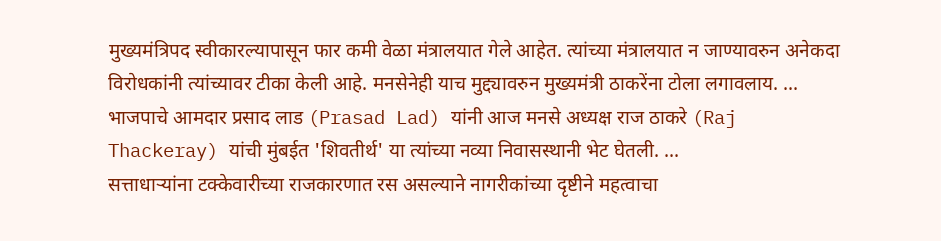मुख्यमंत्रिपद स्वीकारल्यापासून फार कमी वेळा मंत्रालयात गेले आहेत. त्यांच्या मंत्रालयात न जाण्यावरुन अनेकदा विरोधकांनी त्यांच्यावर टीका केली आहे. मनसेनेही याच मुद्द्यावरुन मुख्यमंत्री ठाकरेंना टोला लगावलाय. ...
भाजपाचे आमदार प्रसाद लाड (Prasad Lad) यांनी आज मनसे अध्यक्ष राज ठाकरे (Raj Thackeray) यांची मुंबईत 'शिवतीर्थ' या त्यांच्या नव्या निवासस्थानी भेट घेतली. ...
सत्ताधाऱ्यांना टक्केवारीच्या राजकारणात रस असल्याने नागरीकांच्या दृष्टीने महत्वाचा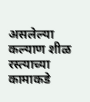असलेल्या कल्याण शीळ रस्त्याच्या कामाकडे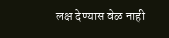लक्ष देण्यास वेळ नाही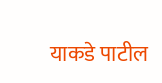याकडे पाटील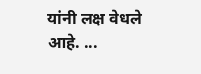यांनी लक्ष वेधले आहे. ...